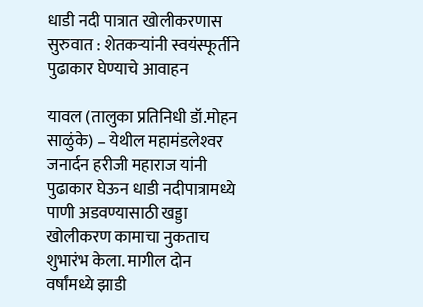धाडी नदी पात्रात खोलीकरणास सुरुवात : शेतकऱ्यांनी स्वयंस्फूर्तीने पुढाकार घेण्याचे आवाहन

यावल (तालुका प्रतिनिधी डॉ.मोहन साळुंके) – येथील महामंडलेश्‍वर जनार्दन हरीजी महाराज यांनी पुढाकार घेऊन धाडी नदीपात्रामध्ये पाणी अडवण्यासाठी खड्डा खोलीकरण कामाचा नुकताच शुभारंभ केला. मागील दोन वर्षांमध्ये झाडी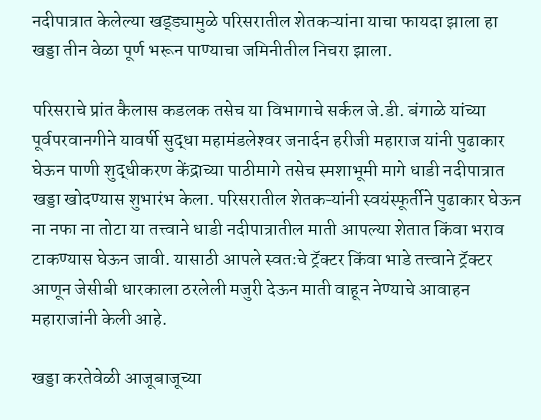नदीपात्रात केलेल्या खड्ड्यामुळे परिसरातील शेतकऱ्यांना याचा फायदा झाला हा खड्डा तीन वेळा पूर्ण भरून पाण्याचा जमिनीतील निचरा झाला.

परिसराचे प्रांत कैलास कडलक तसेच या विभागाचे सर्कल जे.डी. बंगाळे यांच्या पूर्वपरवानगीने यावर्षी सुद्धा महामंडलेश्‍वर जनार्दन हरीजी महाराज यांनी पुढाकार घेऊन पाणी शुद्धीकरण केंद्राच्या पाठीमागे तसेच स्मशाभूमी मागे धाडी नदीपात्रात खड्डा खोदण्यास शुभारंभ केला. परिसरातील शेतकऱ्यांनी स्वयंस्फूर्तीने पुढाकार घेऊन ना नफा ना तोटा या तत्त्वाने धाडी नदीपात्रातील माती आपल्या शेतात किंवा भराव टाकण्यास घेऊन जावी. यासाठी आपले स्वतःचे ट्रॅक्टर किंवा भाडे तत्त्वाने ट्रॅक्टर आणून जेसीबी धारकाला ठरलेली मजुरी देऊन माती वाहून नेण्याचे आवाहन महाराजांनी केली आहे.

खड्डा करतेवेळी आजूबाजूच्या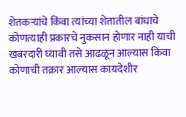शेतकऱ्यांचे किंवा त्यांच्या शेतातील बांधाचे कोणत्याही प्रकारचे नुकसान होणार नाही याची खबरदारी घ्यावी तसे आढळून आल्यास किंवा कोणाची तक्रार आल्यास कायदेशीर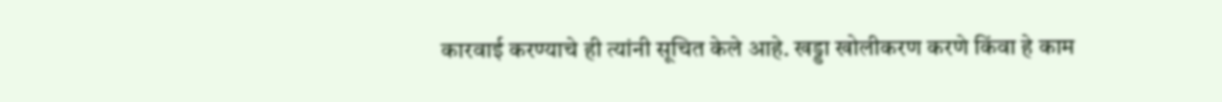कारवाई करण्याचे ही त्यांनी सूचित केले आहे. खड्डा खोलीकरण करणे किंवा हे काम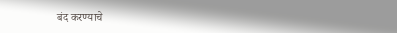बंद करण्याचे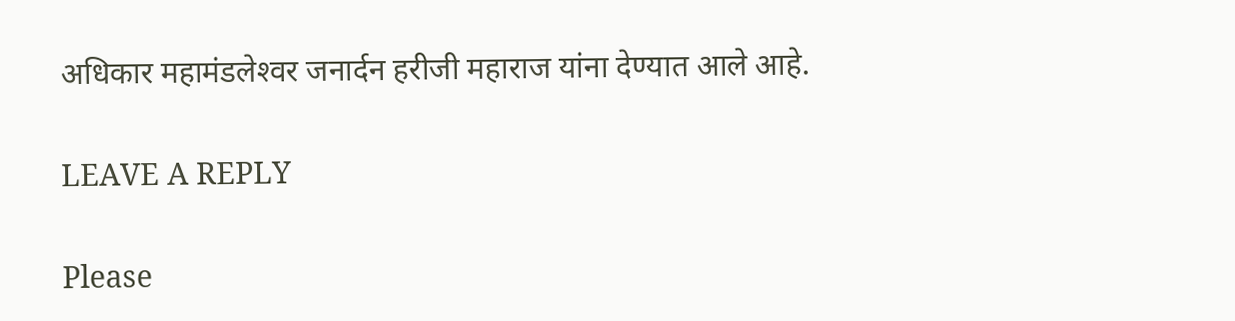अधिकार महामंडलेश्‍वर जनार्दन हरीजी महाराज यांना देण्यात आले आहे.

LEAVE A REPLY

Please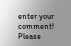enter your comment!
Please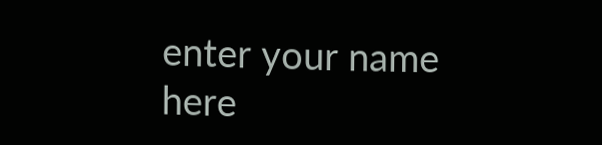enter your name here